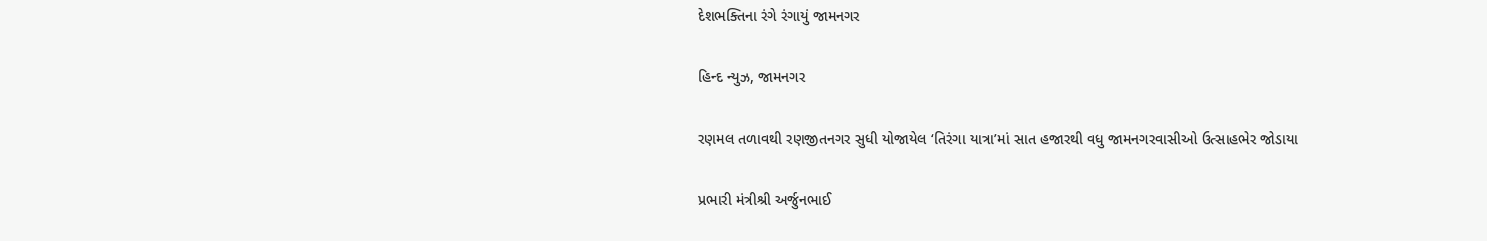દેશભક્તિના રંગે રંગાયું જામનગર

હિન્દ ન્યુઝ, જામનગર

રણમલ તળાવથી રણજીતનગર સુધી યોજાયેલ ‘તિરંગા યાત્રા’માં સાત હજારથી વધુ જામનગરવાસીઓ ઉત્સાહભેર જોડાયા

પ્રભારી મંત્રીશ્રી અર્જુનભાઈ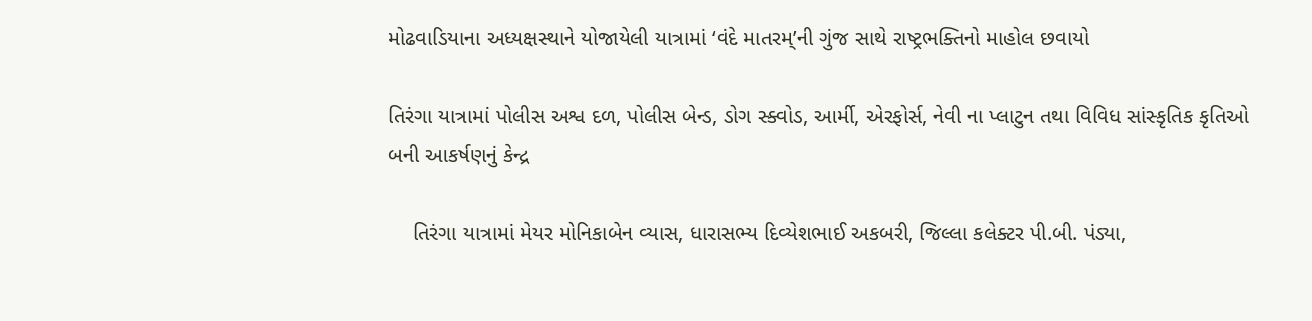મોઢવાડિયાના અધ્યક્ષસ્થાને યોજાયેલી યાત્રામાં ‘વંદે માતરમ્’ની ગુંજ સાથે રાષ્ટ્રભક્તિનો માહોલ છવાયો

તિરંગા યાત્રામાં પોલીસ અશ્વ દળ, પોલીસ બેન્ડ, ડોગ સ્ક્વોડ, આર્મી, એરફોર્સ, નેવી ના પ્લાટુન તથા વિવિધ સાંસ્કૃતિક કૃતિઓ બની આકર્ષણનું કેન્દ્ર

    તિરંગા યાત્રામાં મેયર મોનિકાબેન વ્યાસ, ધારાસભ્ય દિવ્યેશભાઈ અકબરી, જિલ્લા કલેક્ટર પી.બી. પંડ્યા,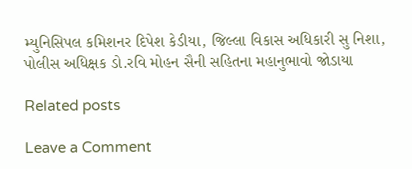મ્યુનિસિપલ કમિશનર દિપેશ કેડીયા, જિલ્લા વિકાસ અધિકારી સુ નિશા, પોલીસ અધિક્ષક ડો.રવિ મોહન સૈની સહિતના મહાનુભાવો જોડાયા

Related posts

Leave a Comment